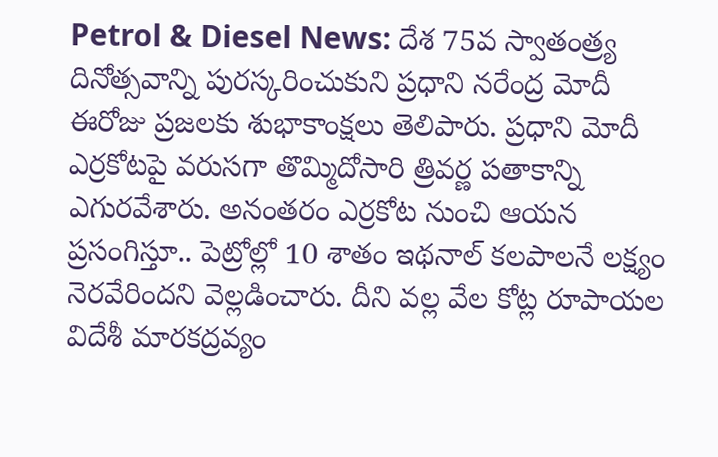Petrol & Diesel News: దేశ 75వ స్వాతంత్ర్య దినోత్సవాన్ని పురస్కరించుకుని ప్రధాని నరేంద్ర మోదీ ఈరోజు ప్రజలకు శుభాకాంక్షలు తెలిపారు. ప్రధాని మోదీ ఎర్రకోటపై వరుసగా తొమ్మిదోసారి త్రివర్ణ పతాకాన్ని ఎగురవేశారు. అనంతరం ఎర్రకోట నుంచి ఆయన ప్రసంగిస్తూ.. పెట్రోల్లో 10 శాతం ఇథనాల్ కలపాలనే లక్ష్యం నెరవేరిందని వెల్లడించారు. దీని వల్ల వేల కోట్ల రూపాయల విదేశీ మారకద్రవ్యం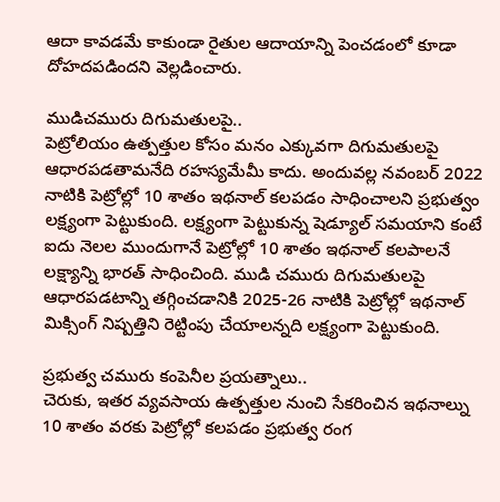ఆదా కావడమే కాకుండా రైతుల ఆదాయాన్ని పెంచడంలో కూడా దోహదపడిందని వెల్లడించారు.

ముడిచమురు దిగుమతులపై..
పెట్రోలియం ఉత్పత్తుల కోసం మనం ఎక్కువగా దిగుమతులపై ఆధారపడతామనేది రహస్యమేమీ కాదు. అందువల్ల నవంబర్ 2022 నాటికి పెట్రోల్లో 10 శాతం ఇథనాల్ కలపడం సాధించాలని ప్రభుత్వం లక్ష్యంగా పెట్టుకుంది. లక్ష్యంగా పెట్టుకున్న షెడ్యూల్ సమయాని కంటే ఐదు నెలల ముందుగానే పెట్రోల్లో 10 శాతం ఇథనాల్ కలపాలనే లక్ష్యాన్ని భారత్ సాధించింది. ముడి చమురు దిగుమతులపై ఆధారపడటాన్ని తగ్గించడానికి 2025-26 నాటికి పెట్రోల్లో ఇథనాల్ మిక్సింగ్ నిష్పత్తిని రెట్టింపు చేయాలన్నది లక్ష్యంగా పెట్టుకుంది.

ప్రభుత్వ చమురు కంపెనీల ప్రయత్నాలు..
చెరుకు, ఇతర వ్యవసాయ ఉత్పత్తుల నుంచి సేకరించిన ఇథనాల్ను 10 శాతం వరకు పెట్రోల్లో కలపడం ప్రభుత్వ రంగ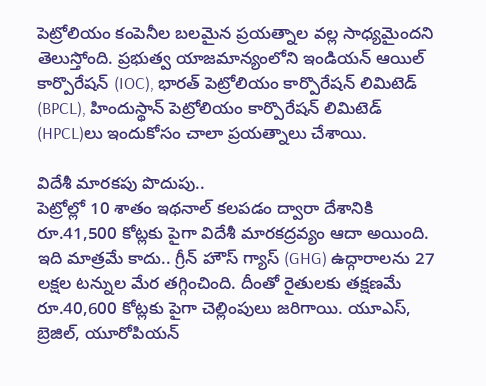పెట్రోలియం కంపెనీల బలమైన ప్రయత్నాల వల్ల సాధ్యమైందని తెలుస్తోంది. ప్రభుత్వ యాజమాన్యంలోని ఇండియన్ ఆయిల్ కార్పొరేషన్ (IOC), భారత్ పెట్రోలియం కార్పొరేషన్ లిమిటెడ్ (BPCL), హిందుస్థాన్ పెట్రోలియం కార్పొరేషన్ లిమిటెడ్ (HPCL)లు ఇందుకోసం చాలా ప్రయత్నాలు చేశాయి.

విదేశీ మారకపు పొదుపు..
పెట్రోల్లో 10 శాతం ఇథనాల్ కలపడం ద్వారా దేశానికి రూ.41,500 కోట్లకు పైగా విదేశీ మారకద్రవ్యం ఆదా అయింది. ఇది మాత్రమే కాదు.. గ్రీన్ హౌస్ గ్యాస్ (GHG) ఉద్గారాలను 27 లక్షల టన్నుల మేర తగ్గించింది. దీంతో రైతులకు తక్షణమే రూ.40,600 కోట్లకు పైగా చెల్లింపులు జరిగాయి. యూఎస్, బ్రెజిల్, యూరోపియన్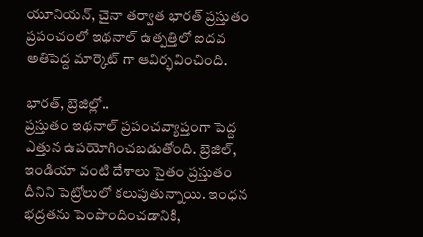యూనియన్, చైనా తర్వాత భారత్ ప్రస్తుతం ప్రపంచంలో ఇథనాల్ ఉత్పత్తిలో ఐదవ అతిపెద్ద మార్కెట్ గా ఆవిర్భవించింది.

భారత్, బ్రెజిల్లో..
ప్రస్తుతం ఇథనాల్ ప్రపంచవ్యాప్తంగా పెద్ద ఎత్తున ఉపయోగించబడుతోంది. బ్రెజిల్, ఇండియా వంటి దేశాలు సైతం ప్రస్తుతం దీనిని పెట్రోలులో కలుపుతున్నాయి. ఇంధన భద్రతను పెంపొందించడానికి,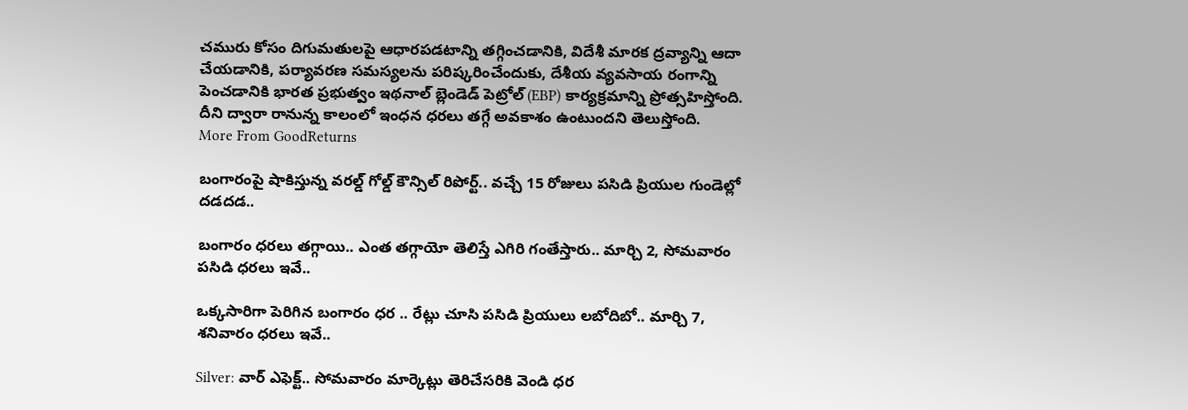చమురు కోసం దిగుమతులపై ఆధారపడటాన్ని తగ్గించడానికి, విదేశీ మారక ద్రవ్యాన్ని ఆదా చేయడానికి, పర్యావరణ సమస్యలను పరిష్కరించేందుకు, దేశీయ వ్యవసాయ రంగాన్ని పెంచడానికి భారత ప్రభుత్వం ఇథనాల్ బ్లెండెడ్ పెట్రోల్ (EBP) కార్యక్రమాన్ని ప్రోత్సహిస్తోంది. దీని ద్వారా రానున్న కాలంలో ఇంధన ధరలు తగ్గే అవకాశం ఉంటుందని తెలుస్తోంది.
More From GoodReturns

బంగారంపై షాకిస్తున్న వరల్డ్ గోల్డ్ కౌన్సిల్ రిపోర్ట్.. వచ్చే 15 రోజులు పసిడి ప్రియుల గుండెల్లో దడదడ..

బంగారం ధరలు తగ్గాయి.. ఎంత తగ్గాయో తెలిస్తే ఎగిరి గంతేస్తారు.. మార్చి 2, సోమవారం పసిడి ధరలు ఇవే..

ఒక్కసారిగా పెరిగిన బంగారం ధర .. రేట్లు చూసి పసిడి ప్రియులు లబోదిబో.. మార్చి 7, శనివారం ధరలు ఇవే..

Silver: వార్ ఎఫెక్ట్.. సోమవారం మార్కెట్లు తెరిచేసరికి వెండి ధర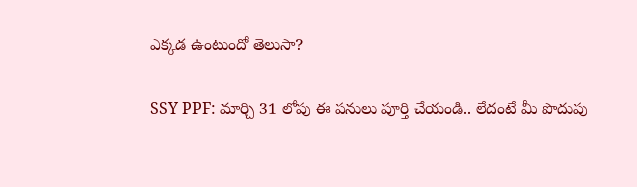ఎక్కడ ఉంటుందో తెలుసా?

SSY PPF: మార్చి 31 లోపు ఈ పనులు పూర్తి చేయండి.. లేదంటే మీ పొదుపు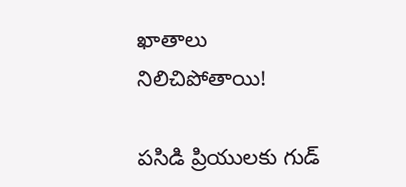ఖాతాలు నిలిచిపోతాయి!

పసిడి ప్రియులకు గుడ్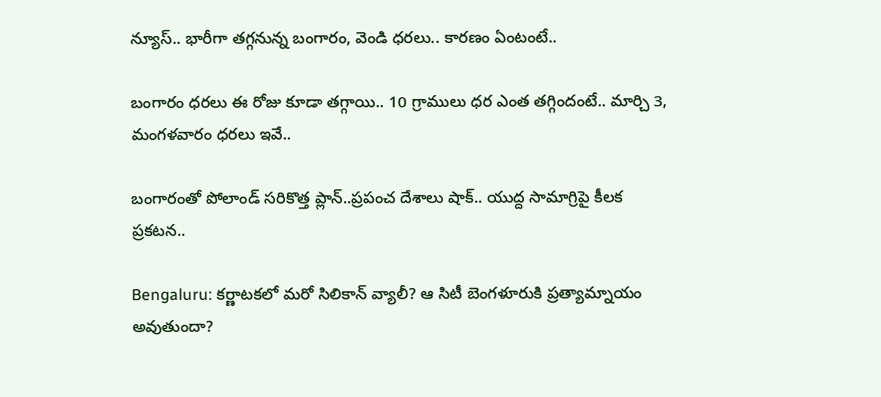న్యూస్.. భారీగా తగ్గనున్న బంగారం, వెండి ధరలు.. కారణం ఏంటంటే..

బంగారం ధరలు ఈ రోజు కూడా తగ్గాయి.. 10 గ్రాములు ధర ఎంత తగ్గిందంటే.. మార్చి 3, మంగళవారం ధరలు ఇవే..

బంగారంతో పోలాండ్ సరికొత్త ప్లాన్..ప్రపంచ దేశాలు షాక్.. యుద్ద సామాగ్రిపై కీలక ప్రకటన..

Bengaluru: కర్ణాటకలో మరో సిలికాన్ వ్యాలీ? ఆ సిటీ బెంగళూరుకి ప్రత్యామ్నాయం అవుతుందా?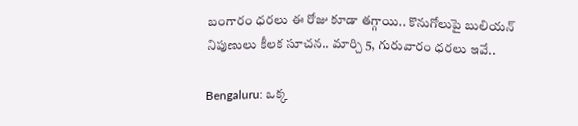బంగారం ధరలు ఈ రోజు కూడా తగ్గాయి.. కొనుగోలుపై బులియన్ నిపుణులు కీలక సూచన.. మార్చి 5, గురువారం ధరలు ఇవే..

Bengaluru: ఒక్క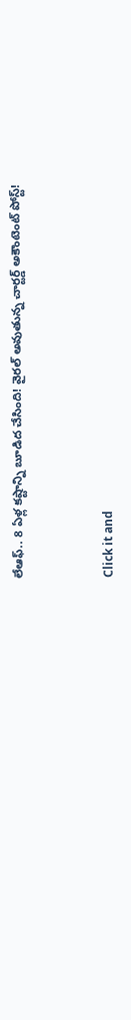లేఆఫ్.. 8 ఏళ్ల కష్టాన్ని బూడిద చేసింది! వైరల్ అవుతున్న చార్టర్డ్ అకౌంటెంట్ పోస్ట్!



Click it and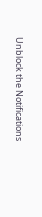Unblock the Notifications